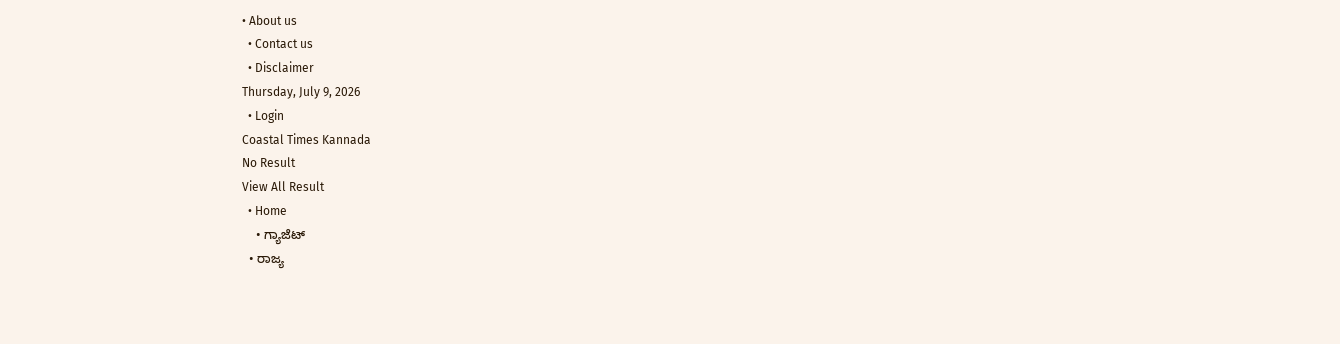• About us
  • Contact us
  • Disclaimer
Thursday, July 9, 2026
  • Login
Coastal Times Kannada
No Result
View All Result
  • Home
    • ಗ್ಯಾಜೆಟ್
  • ರಾಜ್ಯ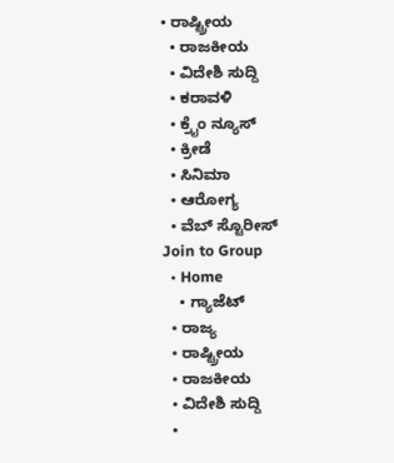• ರಾಷ್ಟ್ರೀಯ
  • ರಾಜಕೀಯ
  • ವಿದೇಶಿ ಸುದ್ದಿ
  • ಕರಾವಳಿ
  • ಕ್ರೈಂ ನ್ಯೂಸ್
  • ಕ್ರೀಡೆ
  • ಸಿನಿಮಾ
  • ಆರೋಗ್ಯ
  • ವೆಬ್ ಸ್ಟೊರೀಸ್
Join to Group
  • Home
    • ಗ್ಯಾಜೆಟ್
  • ರಾಜ್ಯ
  • ರಾಷ್ಟ್ರೀಯ
  • ರಾಜಕೀಯ
  • ವಿದೇಶಿ ಸುದ್ದಿ
  •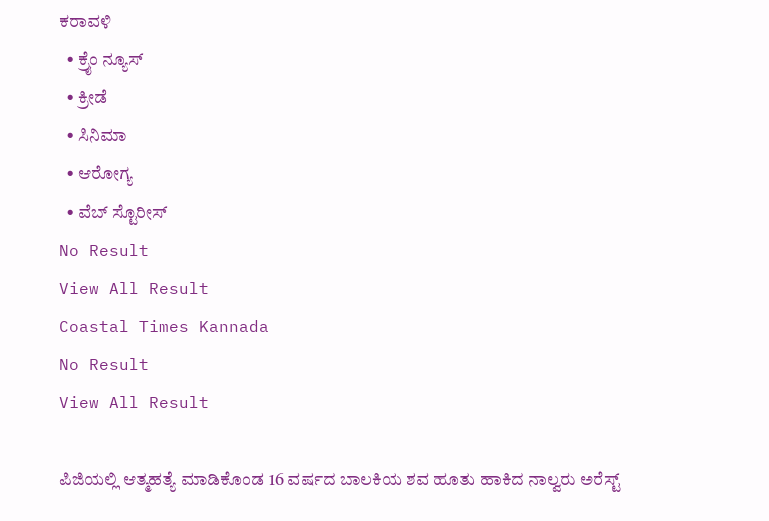ಕರಾವಳಿ
  • ಕ್ರೈಂ ನ್ಯೂಸ್
  • ಕ್ರೀಡೆ
  • ಸಿನಿಮಾ
  • ಆರೋಗ್ಯ
  • ವೆಬ್ ಸ್ಟೊರೀಸ್
No Result
View All Result
Coastal Times Kannada
No Result
View All Result

ಪಿಜಿಯಲ್ಲಿ ಆತ್ಮಹತ್ಯೆ ಮಾಡಿಕೊಂಡ 16 ವರ್ಷದ ಬಾಲಕಿಯ ಶವ ಹೂತು ಹಾಕಿದ ನಾಲ್ವರು ಅರೆಸ್ಟ್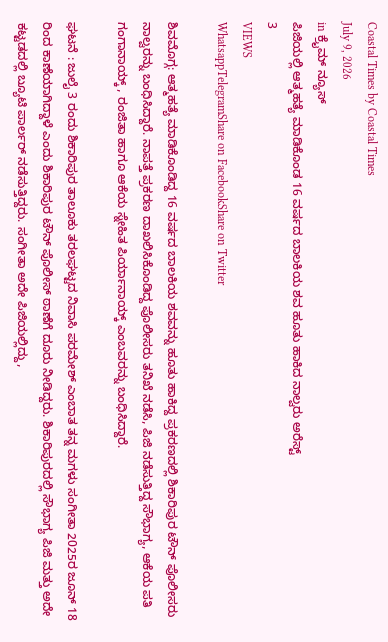Coastal Times by Coastal Times
July 9, 2026
in ಕ್ರೈಮ್ ನ್ಯೂಸ್
ಪಿಜಿಯಲ್ಲಿ ಆತ್ಮಹತ್ಯೆ ಮಾಡಿಕೊಂಡ 16 ವರ್ಷದ ಬಾಲಕಿಯ ಶವ ಹೂತು ಹಾಕಿದ ನಾಲ್ವರು ಅರೆಸ್ಟ್
3
VIEWS
WhatsappTelegramShare on FacebookShare on Twitter

ಶಿವಮೊಗ್ಗ: ಆತ್ಮಹತ್ಯೆ ಮಾಡಿಕೊಂಡಿದ್ದ 16 ವರ್ಷದ ಬಾಲಕಿಯ ಶವವನ್ನು ಹೂತು ಹಾಕಿದ್ದ ಪ್ರಕರಣದಲ್ಲಿ ಶಿಕಾರಿಪುರ ಟೌನ್ ಪೊಲೀಸರು ನಾಲ್ವರನ್ನು ಬಂಧಿಸಿದ್ದಾರೆ. ನಾಪತ್ತೆ ಪ್ರಕರಣ ದಾಖಲಿಸಿಕೊಂಡಿದ್ದ ಪೊಲೀಸರು ತನಿಖೆ ನಡೆಸಿ, ಪಿಜಿ ನಡೆಸುತ್ತಿದ್ದ ಸೌಭಾಗ್ಯ, ಆಕೆಯ ಪತಿ ಗಂಗಾನಾಯ್ಕ್ , ರಂಜಿತಾ ಹಾಗೂ ಆಕೆಯ ಸ್ನೇಹಿತ ಪಿರ್ಯಾನಾಯ್ಕ್ ಎಂಬವರನ್ನು ಬಂಧಿಸಿದ್ದಾರೆ.

ಘಟನೆ : ಜುಲೈ 3 ರಂದು ಶಿಕಾರಿಪುರ ತಾಲೂಕು ತರಲಘಟ್ಟದ ನಿವಾಸಿ ಪರಮೇಶ್ ಎಂಬಾತ ತನ್ನ ಮಗಳು ಸಂಗೀತಾ 2025ರ ಜೂನ್ 18 ರಿಂದ ಕಾಣೆಯಾಗಿದ್ದಾಳೆ ಎಂದು ಶಿಕಾರಿಪುರ ಟೌನ್ ಪೊಲೀಸ್ ಠಾಣೆಗೆ ದೂರು ನೀಡಿದ್ದರು. ಶಿಕಾರಿಪುರದಲ್ಲಿ ಸೌಭಾಗ್ಯ ಪಿಜಿ ಮತ್ತು ಅದೇ ಕಟ್ಟಡದಲ್ಲಿ ಬ್ಯೂಟಿ ಪಾರ್ಲರ್ ನಡೆಸುತ್ತಿದ್ದರು. ಸಂಗೀತಾ ಅದೇ ಪಿಜಿಯಲ್ಲಿದ್ದು,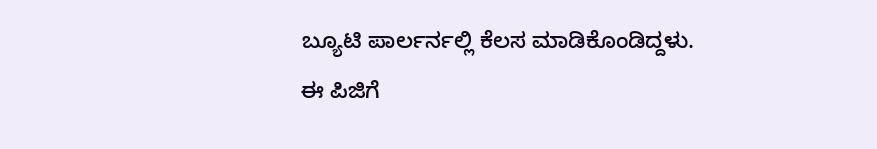ಬ್ಯೂಟಿ ಪಾರ್ಲರ್ನಲ್ಲಿ ಕೆಲಸ‌ ಮಾಡಿಕೊಂಡಿದ್ದಳು. ಈ ಪಿಜಿಗೆ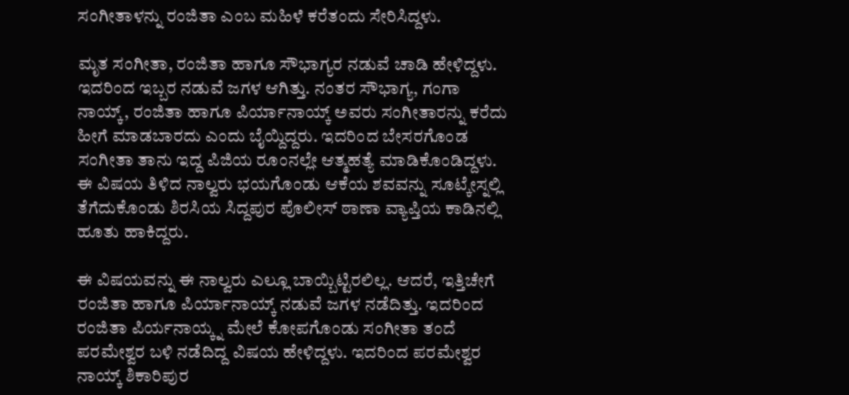ಸಂಗೀತಾಳನ್ನು ರಂಜಿತಾ ಎಂಬ ಮಹಿಳೆ ಕರೆತಂದು ಸೇರಿಸಿದ್ದಳು.

ಮೃತ ಸಂಗೀತಾ, ರಂಜಿತಾ ಹಾಗೂ ಸೌಭಾಗ್ಯರ ನಡುವೆ ಚಾಡಿ ಹೇಳಿದ್ದಳು. ಇದರಿಂದ ಇಬ್ಬರ ನಡುವೆ ಜಗಳ ಆಗಿತ್ತು. ನಂತರ ಸೌಭಾಗ್ಯ, ಗಂಗಾ ನಾಯ್ಕ್, ರಂಜಿತಾ ಹಾಗೂ ಪಿರ್ಯಾನಾಯ್ಕ್ ಅವರು ಸಂಗೀತಾರನ್ನು ಕರೆದು ಹೀಗೆ ಮಾಡಬಾರದು ಎಂದು ಬೈಯ್ದಿದ್ದರು. ಇದರಿಂದ ಬೇಸರಗೊಂಡ ಸಂಗೀತಾ ತಾನು ಇದ್ದ ಪಿಜಿಯ ರೂಂನಲ್ಲೇ ಆತ್ಮಹತ್ಯೆ ಮಾಡಿಕೊಂಡಿದ್ದಳು. ಈ ವಿಷಯ ತಿಳಿದ ನಾಲ್ವರು ಭಯಗೊಂಡು ಆಕೆಯ ಶವವನ್ನು ಸೂಟ್ಕೇಸ್ನಲ್ಲಿ ತೆಗೆದುಕೊಂಡು ಶಿರಸಿಯ ಸಿದ್ದಪುರ ಪೊಲೀಸ್ ಠಾಣಾ ವ್ಯಾಪ್ತಿಯ ಕಾಡಿನಲ್ಲಿ ಹೂತು ಹಾಕಿದ್ದರು.

ಈ ವಿಷಯವನ್ನು ಈ ನಾಲ್ವರು ಎಲ್ಲೂ ಬಾಯ್ಬಿಟ್ಟಿರಲಿಲ್ಲ. ಆದರೆ, ಇತ್ತಿಚೇಗೆ ರಂಜಿತಾ ಹಾಗೂ ಪಿರ್ಯಾನಾಯ್ಕ್ ನಡುವೆ‌ ಜಗಳ ನಡೆದಿತ್ತು. ಇದರಿಂದ ರಂಜಿತಾ ಪಿರ್ಯನಾಯ್ಕ್ನ ಮೇಲೆ‌ ಕೋಪಗೊಂಡು ಸಂಗೀತಾ ತಂದೆ ಪರಮೇಶ್ವರ ಬಳಿ ನಡೆದಿದ್ದ ವಿಷಯ ಹೇಳಿದ್ದಳು. ಇದರಿಂದ ಪರಮೇಶ್ವರ ನಾಯ್ಕ್ ಶಿಕಾರಿಪುರ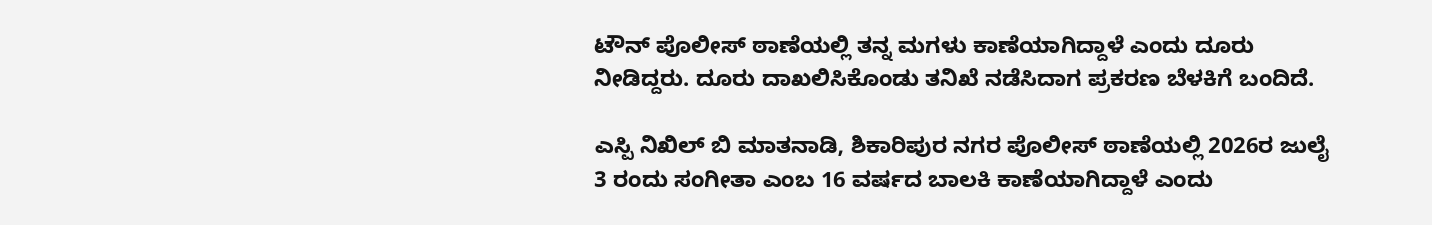ಟೌನ್ ಪೊಲೀಸ್ ಠಾಣೆಯಲ್ಲಿ ತನ್ನ ಮಗಳು ಕಾಣೆಯಾಗಿದ್ದಾಳೆ ಎಂದು ದೂರು ನೀಡಿದ್ದರು. ದೂರು ದಾಖಲಿಸಿಕೊಂಡು ತನಿಖೆ ನಡೆಸಿದಾಗ ಪ್ರಕರಣ ಬೆಳಕಿಗೆ ಬಂದಿದೆ.

ಎಸ್ಪಿ ನಿಖಿಲ್ ಬಿ ಮಾತನಾಡಿ, ಶಿಕಾರಿಪುರ ನಗರ ಪೊಲೀಸ್ ಠಾಣೆಯಲ್ಲಿ 2026ರ ಜುಲೈ 3 ರಂದು ಸಂಗೀತಾ ಎಂಬ 16 ವರ್ಷದ ಬಾಲಕಿ ಕಾಣೆಯಾಗಿದ್ದಾಳೆ ಎಂದು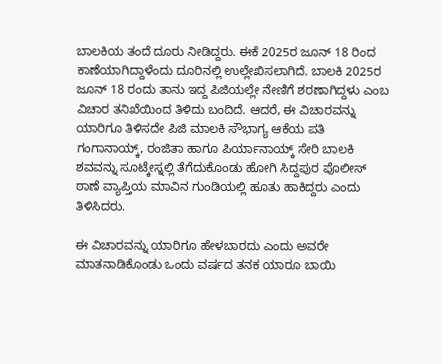ಬಾಲಕಿಯ ತಂದೆ ದೂರು ನೀಡಿದ್ದರು. ಈಕೆ 2025ರ ಜೂನ್ 18 ರಿಂದ ಕಾಣೆಯಾಗಿದ್ದಾಳೆಂದು ದೂರಿನಲ್ಲಿ ಉಲ್ಲೇಖಿಸಲಾಗಿದೆ. ಬಾಲಕಿ 2025ರ ಜೂನ್ 18 ರಂದು ತಾನು ಇದ್ದ ಪಿಜಿಯಲ್ಲೇ ನೇಣಿಗೆ ಶರಣಾಗಿದ್ದಳು ಎಂಬ ವಿಚಾರ ತನಿಖೆಯಿಂದ ತಿಳಿದು ಬಂದಿದೆ. ಆದರೆ, ಈ ವಿಚಾರವನ್ನು ಯಾರಿಗೂ ತಿಳಿಸದೇ ಪಿಜಿ ಮಾಲಕಿ ಸೌಭಾಗ್ಯ ಆಕೆಯ ಪತಿ ಗಂಗಾನಾಯ್ಕ್, ರಂಜಿತಾ ಹಾಗೂ ಪಿರ್ಯಾನಾಯ್ಕ್ ಸೇರಿ ಬಾಲಕಿ ಶವವನ್ನು ಸೂಟ್ಕೇಸ್ನಲ್ಲಿ ತೆಗೆದುಕೊಂಡು ಹೋಗಿ ಸಿದ್ದಪುರ ಪೊಲೀಸ್ ಠಾಣೆ ವ್ಯಾಪ್ತಿಯ ಮಾವಿನ ಗುಂಡಿಯಲ್ಲಿ ಹೂತು ಹಾಕಿದ್ದರು ಎಂದು ತಿಳಿಸಿದರು.

ಈ ವಿಚಾರವನ್ನು ಯಾರಿಗೂ ಹೇಳಬಾರದು ಎಂದು ಅವರೇ ಮಾತನಾಡಿಕೊಂಡು ಒಂದು ವರ್ಷದ ತನಕ ಯಾರೂ ಬಾಯಿ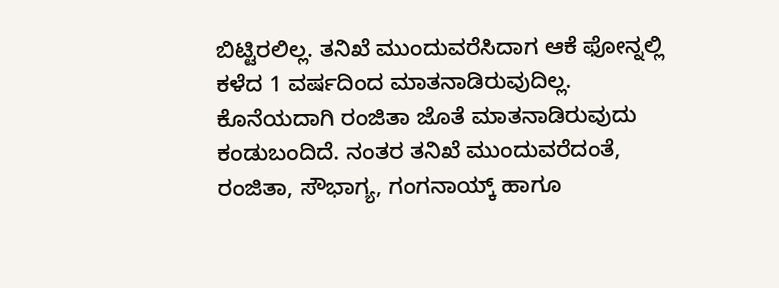ಬಿಟ್ಟಿರಲಿಲ್ಲ. ತನಿಖೆ ಮುಂದುವರೆಸಿದಾಗ ಆಕೆ ಫೋನ್ನಲ್ಲಿ ಕಳೆದ 1 ವರ್ಷದಿಂದ ಮಾತನಾಡಿರುವುದಿಲ್ಲ. ಕೊನೆಯದಾಗಿ ರಂಜಿತಾ ಜೊತೆ ಮಾತನಾಡಿರುವುದು ಕಂಡುಬಂದಿದೆ. ನಂತರ ತನಿಖೆ ಮುಂದುವರೆದಂತೆ, ರಂಜಿತಾ, ಸೌಭಾಗ್ಯ, ಗಂಗನಾಯ್ಕ್ ಹಾಗೂ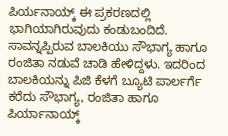ಪಿರ್ಯನಾಯ್ಕ್ ಈ ಪ್ರಕರಣದಲ್ಲಿ ಭಾಗಿಯಾಗಿರುವುದು ಕಂಡುಬಂದಿದೆ. ಸಾವನ್ನಪ್ಪಿರುವ ಬಾಲಕಿಯು ಸೌಭಾಗ್ಯ ಹಾಗೂ ರಂಜಿತಾ ನಡುವೆ ಚಾಡಿ ಹೇಳಿದ್ದಳು. ಇದರಿಂದ ಬಾಲಕಿಯನ್ನು ಪಿಜಿ ಕೆಳಗೆ ಬ್ಯೂಟಿ ಪಾರ್ಲರ್ಗೆ ಕರೆದು ಸೌಭಾಗ್ಯ, ರಂಜಿತಾ ಹಾಗೂ ಪಿರ್ಯಾನಾಯ್ಕ್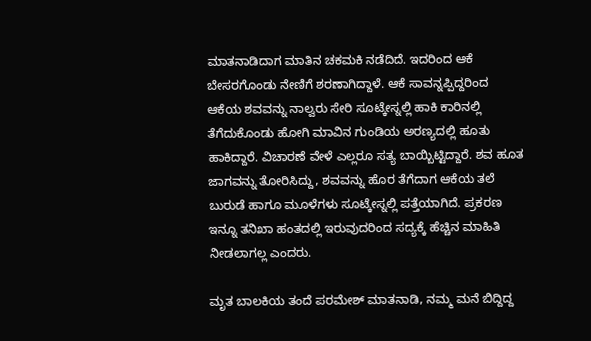ಮಾತನಾಡಿದಾಗ ಮಾತಿನ ಚಕಮಕಿ ನಡೆದಿದೆ. ಇದರಿಂದ ಆಕೆ ಬೇಸರಗೊಂಡು ನೇಣಿಗೆ ಶರಣಾಗಿದ್ದಾಳೆ. ಆಕೆ ಸಾವನ್ನಪ್ಪಿದ್ದರಿಂದ‌ ಆಕೆಯ ಶವವನ್ನು ನಾಲ್ವರು ಸೇರಿ ಸೂಟ್ಕೇಸ್ನಲ್ಲಿ ಹಾಕಿ ಕಾರಿನಲ್ಲಿ ತೆಗೆದುಕೊಂಡು ಹೋಗಿ ಮಾವಿನ ಗುಂಡಿಯ ಅರಣ್ಯದಲ್ಲಿ ಹೂತು ಹಾಕಿದ್ದಾರೆ. ವಿಚಾರಣೆ ವೇಳೆ ಎಲ್ಲರೂ ಸತ್ಯ ಬಾಯ್ಬಿಟ್ಟಿದ್ದಾರೆ. ಶವ ಹೂತ ಜಾಗವನ್ನು ತೋರಿಸಿದ್ದು, ಶವವನ್ನು ಹೊರ ತೆಗೆದಾಗ ಆಕೆಯ ತಲೆ ಬುರುಡೆ ಹಾಗೂ ಮೂಳೆಗಳು ಸೂಟ್ಕೇಸ್ನಲ್ಲಿ ಪತ್ತೆಯಾಗಿದೆ. ಪ್ರಕರಣ ಇನ್ನೂ ತನಿಖಾ ಹಂತದಲ್ಲಿ ಇರುವುದರಿಂದ ಸದ್ಯಕ್ಕೆ ಹೆಚ್ಚಿನ ಮಾಹಿತಿ ನೀಡಲಾಗಲ್ಲ ಎಂದರು.

ಮೃತ ಬಾಲಕಿಯ ತಂದೆ ಪರಮೇಶ್ ಮಾತನಾಡಿ, ನಮ್ಮ‌ ಮನೆ ಬಿದ್ದಿದ್ದ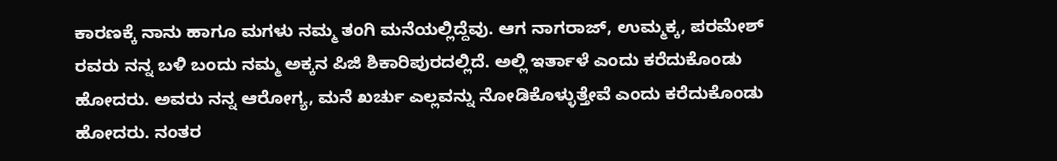ಕಾರಣಕ್ಕೆ ನಾನು ಹಾಗೂ ಮಗಳು ನಮ್ಮ ತಂಗಿ ಮನೆಯಲ್ಲಿದ್ದೆವು. ಆಗ ನಾಗರಾಜ್, ಉಮ್ಮಕ್ಕ, ಪರಮೇಶ್ ರವರು ನನ್ನ ಬಳಿ ಬಂದು ನಮ್ಮ ಅಕ್ಕನ ಪಿಜಿ ಶಿಕಾರಿಪುರದಲ್ಲಿದೆ‌. ಅಲ್ಲಿ ಇರ್ತಾಳೆ ಎಂದು ಕರೆದುಕೊಂಡು ಹೋದರು. ಅವರು ನನ್ನ ಆರೋಗ್ಯ, ಮನೆ ಖರ್ಚು ಎಲ್ಲವನ್ನು ನೋಡಿಕೊಳ್ಳುತ್ತೇವೆ ಎಂದು ಕರೆದುಕೊಂಡು ಹೋದರು. ನಂತರ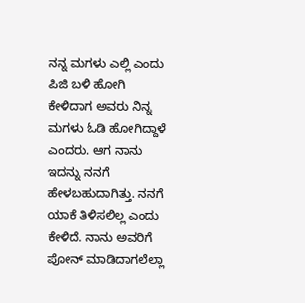ನನ್ನ ಮಗಳು ಎಲ್ಲಿ ಎಂದು ಪಿಜಿ ಬಳಿ ಹೋಗಿ ಕೇಳಿದಾಗ ಅವರು ನಿನ್ನ ಮಗಳು ಓಡಿ ಹೋಗಿದ್ದಾಳೆ ಎಂದರು. ಆಗ ನಾನು ಇದನ್ನು ನನಗೆ ಹೇಳಬಹುದಾಗಿತ್ತು. ನನಗೆ ಯಾಕೆ ತಿಳಿಸಲಿಲ್ಲ ಎಂದು ಕೇಳಿದೆ. ನಾನು ಅವರಿಗೆ ಪೋನ್ ಮಾಡಿದಾಗಲೆಲ್ಲಾ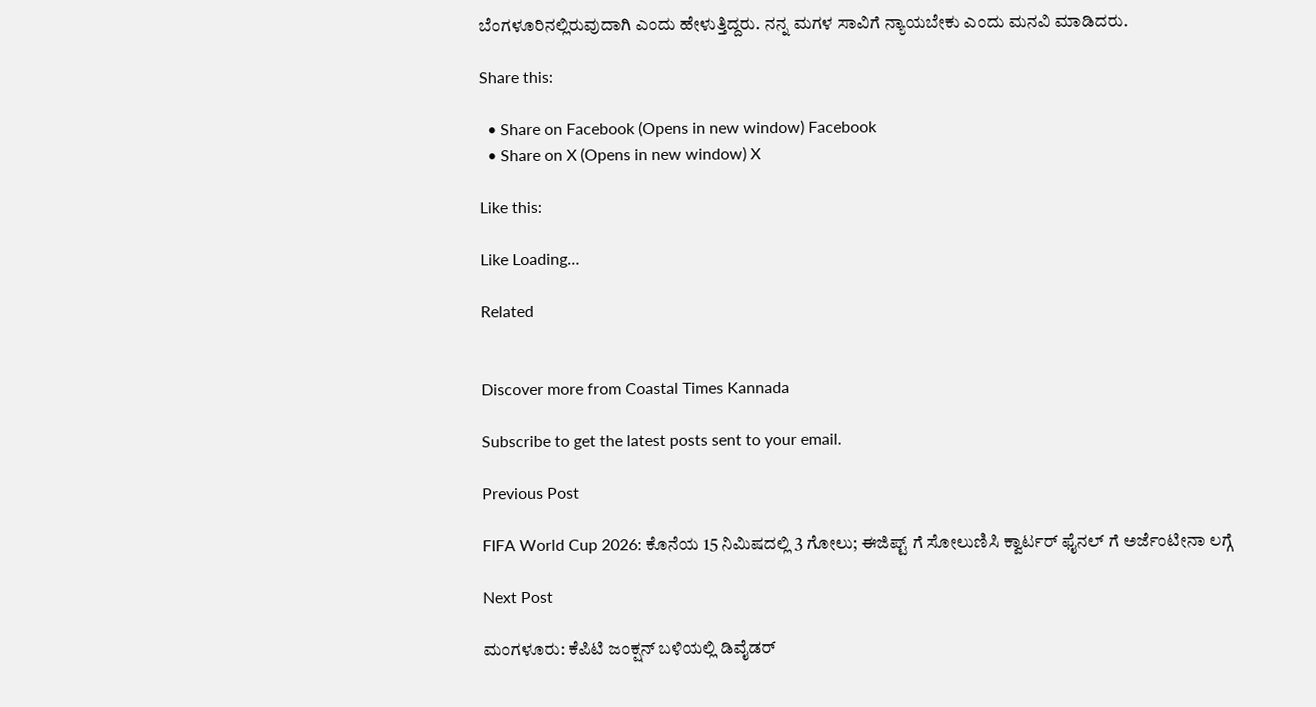ಬೆಂಗಳೂರಿನಲ್ಲಿರುವುದಾಗಿ ಎಂದು ಹೇಳುತ್ತಿದ್ದರು. ನನ್ನ ಮಗಳ ಸಾವಿಗೆ ನ್ಯಾಯಬೇಕು ಎಂದು ಮನವಿ ಮಾಡಿದರು.

Share this:

  • Share on Facebook (Opens in new window) Facebook
  • Share on X (Opens in new window) X

Like this:

Like Loading…

Related


Discover more from Coastal Times Kannada

Subscribe to get the latest posts sent to your email.

Previous Post

FIFA World Cup 2026: ಕೊನೆಯ 15 ನಿಮಿಷದಲ್ಲಿ 3 ಗೋಲು; ಈಜಿಪ್ಟ್ ಗೆ ಸೋಲುಣಿಸಿ ಕ್ವಾರ್ಟರ್ ಫೈನಲ್‌ ಗೆ ಅರ್ಜೆಂಟೀನಾ ಲಗ್ಗೆ

Next Post

ಮಂಗಳೂರು: ಕೆಪಿಟಿ ಜಂಕ್ಷನ್ ಬಳಿಯಲ್ಲಿ ಡಿವೈಡರ್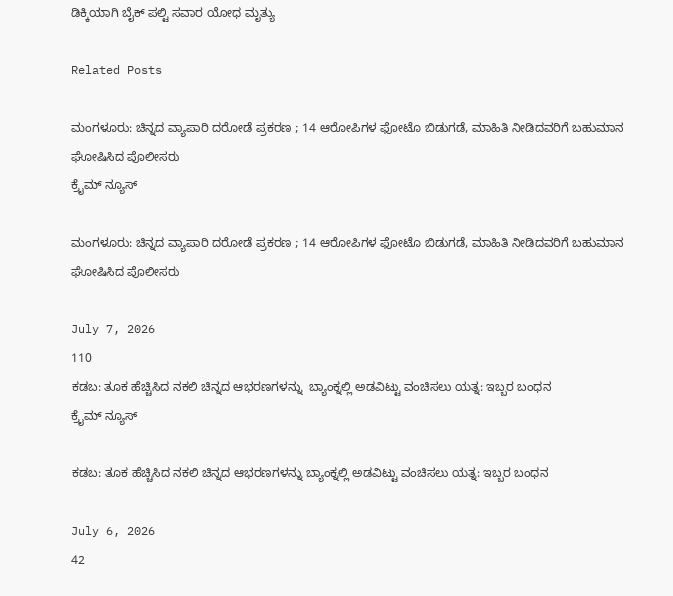ಡಿಕ್ಕಿಯಾಗಿ ಬೈಕ್ ಪಲ್ಟಿ ಸವಾರ ಯೋಧ ಮೃತ್ಯು

Related Posts

ಮಂಗಳೂರು: ಚಿನ್ನದ ವ್ಯಾಪಾರಿ ದರೋಡೆ ಪ್ರಕರಣ ; 14 ಆರೋಪಿಗಳ ಫೋಟೊ ಬಿಡುಗಡೆ, ಮಾಹಿತಿ ನೀಡಿದವರಿಗೆ ಬಹುಮಾನ ಘೋಷಿಸಿದ ಪೊಲೀಸರು
ಕ್ರೈಮ್ ನ್ಯೂಸ್

ಮಂಗಳೂರು: ಚಿನ್ನದ ವ್ಯಾಪಾರಿ ದರೋಡೆ ಪ್ರಕರಣ ; 14 ಆರೋಪಿಗಳ ಫೋಟೊ ಬಿಡುಗಡೆ, ಮಾಹಿತಿ ನೀಡಿದವರಿಗೆ ಬಹುಮಾನ ಘೋಷಿಸಿದ ಪೊಲೀಸರು

July 7, 2026
110
ಕಡಬ: ತೂಕ ಹೆಚ್ಚಿಸಿದ ನಕಲಿ ಚಿನ್ನದ ಆಭರಣಗಳನ್ನು  ಬ್ಯಾಂಕ್ನಲ್ಲಿ ಅಡವಿಟ್ಟು ವಂಚಿಸಲು ಯತ್ನ: ಇಬ್ಬರ ಬಂಧನ
ಕ್ರೈಮ್ ನ್ಯೂಸ್

ಕಡಬ: ತೂಕ ಹೆಚ್ಚಿಸಿದ ನಕಲಿ ಚಿನ್ನದ ಆಭರಣಗಳನ್ನು ಬ್ಯಾಂಕ್ನಲ್ಲಿ ಅಡವಿಟ್ಟು ವಂಚಿಸಲು ಯತ್ನ: ಇಬ್ಬರ ಬಂಧನ

July 6, 2026
42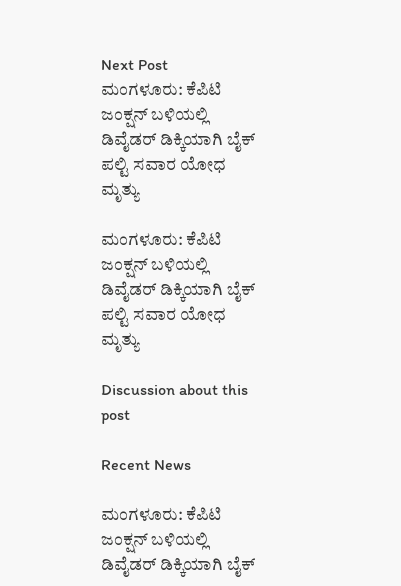Next Post
ಮಂಗಳೂರು: ಕೆಪಿಟಿ ಜಂಕ್ಷನ್ ಬಳಿಯಲ್ಲಿ ಡಿವೈಡರ್ ಡಿಕ್ಕಿಯಾಗಿ ಬೈಕ್ ಪಲ್ಟಿ ಸವಾರ ಯೋಧ ಮೃತ್ಯು

ಮಂಗಳೂರು: ಕೆಪಿಟಿ ಜಂಕ್ಷನ್ ಬಳಿಯಲ್ಲಿ ಡಿವೈಡರ್ ಡಿಕ್ಕಿಯಾಗಿ ಬೈಕ್ ಪಲ್ಟಿ ಸವಾರ ಯೋಧ ಮೃತ್ಯು

Discussion about this post

Recent News

ಮಂಗಳೂರು: ಕೆಪಿಟಿ ಜಂಕ್ಷನ್ ಬಳಿಯಲ್ಲಿ ಡಿವೈಡರ್ ಡಿಕ್ಕಿಯಾಗಿ ಬೈಕ್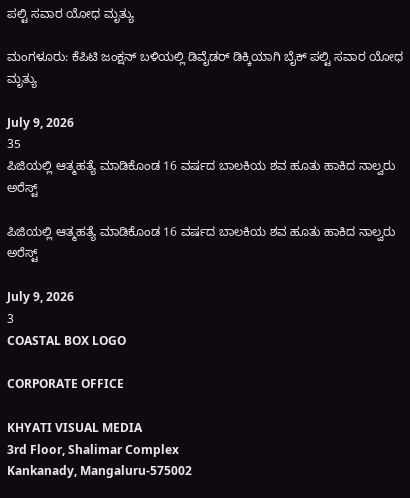ಪಲ್ಟಿ ಸವಾರ ಯೋಧ ಮೃತ್ಯು

ಮಂಗಳೂರು: ಕೆಪಿಟಿ ಜಂಕ್ಷನ್ ಬಳಿಯಲ್ಲಿ ಡಿವೈಡರ್ ಡಿಕ್ಕಿಯಾಗಿ ಬೈಕ್ ಪಲ್ಟಿ ಸವಾರ ಯೋಧ ಮೃತ್ಯು

July 9, 2026
35
ಪಿಜಿಯಲ್ಲಿ ಆತ್ಮಹತ್ಯೆ ಮಾಡಿಕೊಂಡ 16 ವರ್ಷದ ಬಾಲಕಿಯ ಶವ ಹೂತು ಹಾಕಿದ ನಾಲ್ವರು ಅರೆಸ್ಟ್

ಪಿಜಿಯಲ್ಲಿ ಆತ್ಮಹತ್ಯೆ ಮಾಡಿಕೊಂಡ 16 ವರ್ಷದ ಬಾಲಕಿಯ ಶವ ಹೂತು ಹಾಕಿದ ನಾಲ್ವರು ಅರೆಸ್ಟ್

July 9, 2026
3
COASTAL BOX LOGO

CORPORATE OFFICE

KHYATI VISUAL MEDIA
3rd Floor, Shalimar Complex
Kankanady, Mangaluru-575002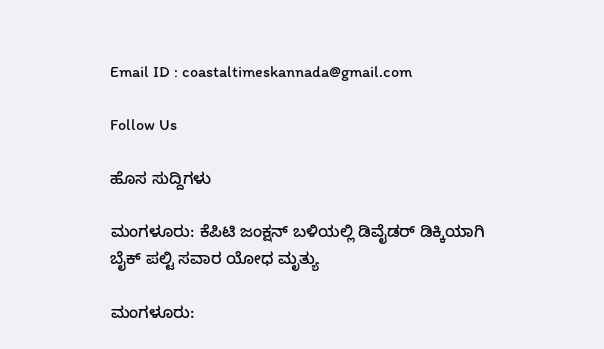Email ID : coastaltimeskannada@gmail.com

Follow Us

ಹೊಸ ಸುದ್ದಿಗಳು

ಮಂಗಳೂರು: ಕೆಪಿಟಿ ಜಂಕ್ಷನ್ ಬಳಿಯಲ್ಲಿ ಡಿವೈಡರ್ ಡಿಕ್ಕಿಯಾಗಿ ಬೈಕ್ ಪಲ್ಟಿ ಸವಾರ ಯೋಧ ಮೃತ್ಯು

ಮಂಗಳೂರು: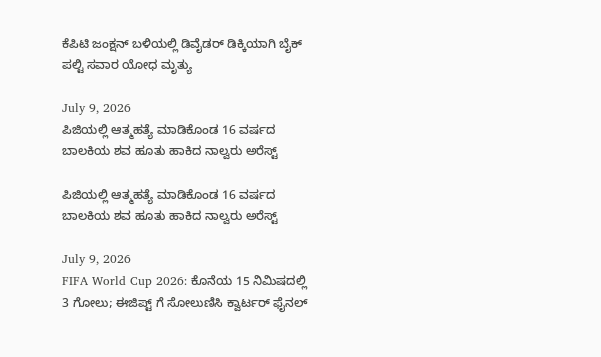ಕೆಪಿಟಿ ಜಂಕ್ಷನ್ ಬಳಿಯಲ್ಲಿ ಡಿವೈಡರ್ ಡಿಕ್ಕಿಯಾಗಿ ಬೈಕ್ ಪಲ್ಟಿ ಸವಾರ ಯೋಧ ಮೃತ್ಯು

July 9, 2026
ಪಿಜಿಯಲ್ಲಿ ಆತ್ಮಹತ್ಯೆ ಮಾಡಿಕೊಂಡ 16 ವರ್ಷದ ಬಾಲಕಿಯ ಶವ ಹೂತು ಹಾಕಿದ ನಾಲ್ವರು ಅರೆಸ್ಟ್

ಪಿಜಿಯಲ್ಲಿ ಆತ್ಮಹತ್ಯೆ ಮಾಡಿಕೊಂಡ 16 ವರ್ಷದ ಬಾಲಕಿಯ ಶವ ಹೂತು ಹಾಕಿದ ನಾಲ್ವರು ಅರೆಸ್ಟ್

July 9, 2026
FIFA World Cup 2026: ಕೊನೆಯ 15 ನಿಮಿಷದಲ್ಲಿ 3 ಗೋಲು; ಈಜಿಪ್ಟ್ ಗೆ ಸೋಲುಣಿಸಿ ಕ್ವಾರ್ಟರ್ ಫೈನಲ್‌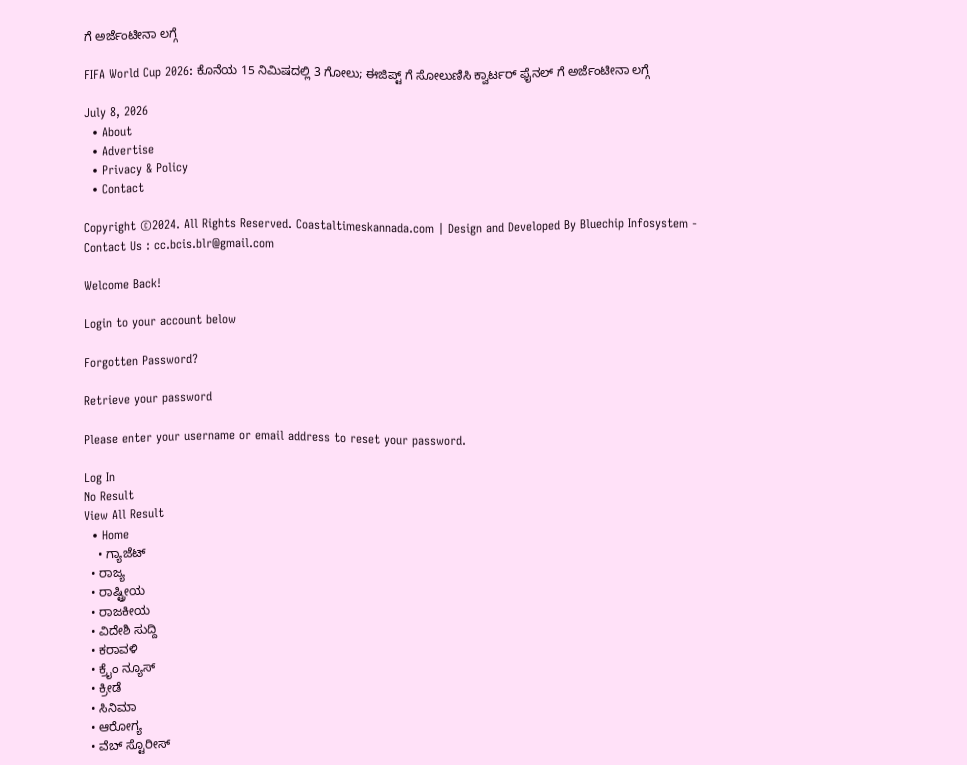ಗೆ ಅರ್ಜೆಂಟೀನಾ ಲಗ್ಗೆ

FIFA World Cup 2026: ಕೊನೆಯ 15 ನಿಮಿಷದಲ್ಲಿ 3 ಗೋಲು; ಈಜಿಪ್ಟ್ ಗೆ ಸೋಲುಣಿಸಿ ಕ್ವಾರ್ಟರ್ ಫೈನಲ್‌ ಗೆ ಅರ್ಜೆಂಟೀನಾ ಲಗ್ಗೆ

July 8, 2026
  • About
  • Advertise
  • Privacy & Policy
  • Contact

Copyright ©2024. All Rights Reserved. Coastaltimeskannada.com | Design and Developed By Bluechip Infosystem - Contact Us : cc.bcis.blr@gmail.com

Welcome Back!

Login to your account below

Forgotten Password?

Retrieve your password

Please enter your username or email address to reset your password.

Log In
No Result
View All Result
  • Home
    • ಗ್ಯಾಜೆಟ್
  • ರಾಜ್ಯ
  • ರಾಷ್ಟ್ರೀಯ
  • ರಾಜಕೀಯ
  • ವಿದೇಶಿ ಸುದ್ದಿ
  • ಕರಾವಳಿ
  • ಕ್ರೈಂ ನ್ಯೂಸ್
  • ಕ್ರೀಡೆ
  • ಸಿನಿಮಾ
  • ಆರೋಗ್ಯ
  • ವೆಬ್ ಸ್ಟೊರೀಸ್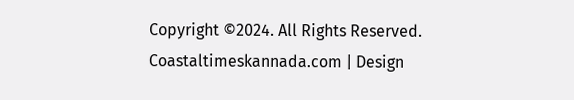Copyright ©2024. All Rights Reserved. Coastaltimeskannada.com | Design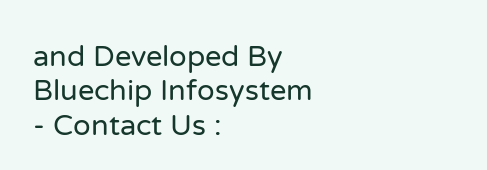and Developed By Bluechip Infosystem - Contact Us :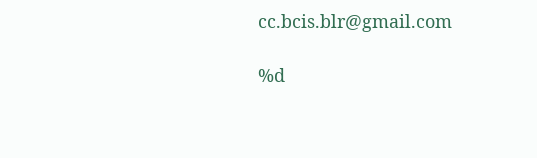cc.bcis.blr@gmail.com

%d